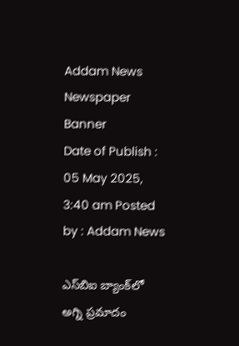Addam News
Newspaper Banner
Date of Publish : 05 May 2025, 3:40 am Posted by : Addam News

ఎస్‌బిఐ బ్యాంక్‌లో అగ్ని ప్ర‌మాదం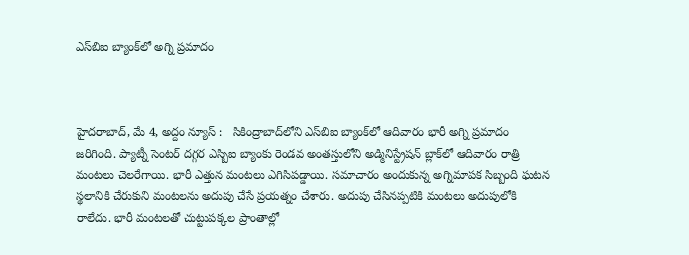ఎస్‌బిఐ బ్యాంక్‌లో అగ్ని ప్ర‌మాదం



హైద‌రాబాద్‌, మే 4, అద్దం న్యూస్ :   సికింద్రాబాద్‌లోని ఎస్‌బిఐ బ్యాంక్‌లో ఆదివారం భారీ అగ్ని ప్రమాదం జ‌రిగింది. ప్యాట్నీ సెంటర్ దగ్గర ఎస్బిఐ బ్యాంకు రెండ‌వ అంత‌స్తులోని అడ్మినిస్ట్రేష‌న్ బ్లాక్‌లో ఆదివారం రాత్రి మంట‌లు చెల‌రేగాయి. భారీ ఎత్తున మంటలు ఎగిసిప‌డ్డాయి. స‌మాచారం అందుకున్న అగ్నిమాప‌క సిబ్బంది ఘటన స్థలానికి చేరుకుని మంటలను అదుపు చేసే ప్ర‌య‌త్నం చేశారు. అదుపు చేసినప్ప‌టికి మంట‌లు అదుపులోకి రాలేదు. భారీ మంటలతో చుట్టుపక్కల ప్రాంతాల్లో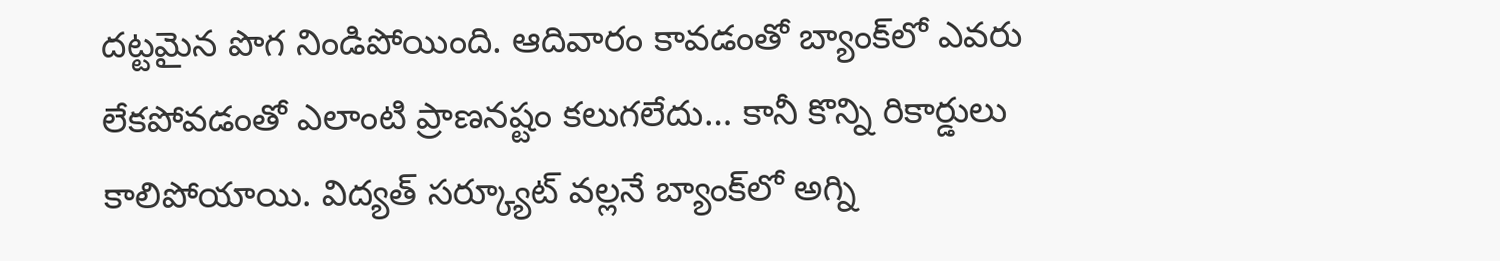దట్ట‌మైన పొగ నిండిపోయింది. ఆదివారం కావ‌డంతో బ్యాంక్‌లో ఎవ‌రు లేక‌పోవ‌డంతో ఎలాంటి ప్రాణ‌న‌ష్టం క‌లుగ‌లేదు… కానీ కొన్ని రికార్డులు కాలిపోయాయి. విద్య‌త్ స‌ర్క్యూట్ వ‌ల్ల‌నే బ్యాంక్‌లో అగ్ని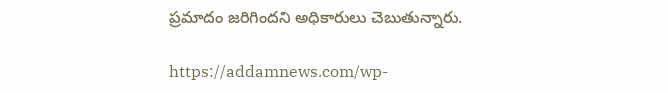ప్ర‌మాదం జ‌రిగింద‌ని అధికారులు చెబుతున్నారు.

https://addamnews.com/wp-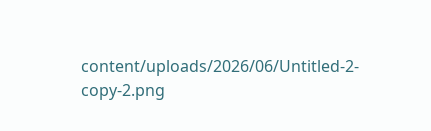content/uploads/2026/06/Untitled-2-copy-2.png